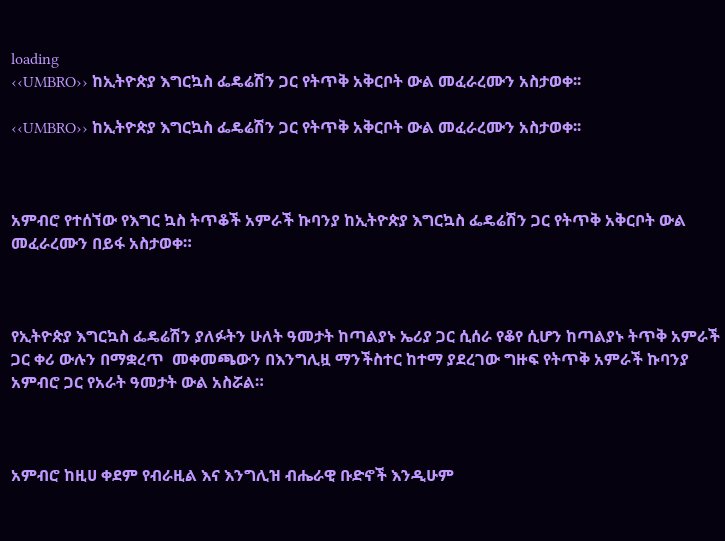loading
‹‹UMBRO›› ከኢትዮጵያ እግርኳስ ፌዴሬሽን ጋር የትጥቅ አቅርቦት ውል መፈራረሙን አስታወቀ፡፡

‹‹UMBRO›› ከኢትዮጵያ እግርኳስ ፌዴሬሽን ጋር የትጥቅ አቅርቦት ውል መፈራረሙን አስታወቀ፡፡



አምብሮ የተሰኘው የእግር ኳስ ትጥቆች አምራች ኩባንያ ከኢትዮጵያ እግርኳስ ፌዴሬሽን ጋር የትጥቅ አቅርቦት ውል መፈራረሙን በይፋ አስታወቀ።



የኢትዮጵያ እግርኳስ ፌዴሬሽን ያለፉትን ሁለት ዓመታት ከጣልያኑ ኤሪያ ጋር ሲሰራ የቆየ ሲሆን ከጣልያኑ ትጥቅ አምራች ጋር ቀሪ ውሉን በማቋረጥ  መቀመጫውን በእንግሊዟ ማንችስተር ከተማ ያደረገው ግዙፍ የትጥቅ አምራች ኩባንያ አምብሮ ጋር የአራት ዓመታት ውል አስሯል።



አምብሮ ከዚሀ ቀደም የብራዚል እና እንግሊዝ ብሔራዊ ቡድኖች እንዲሁም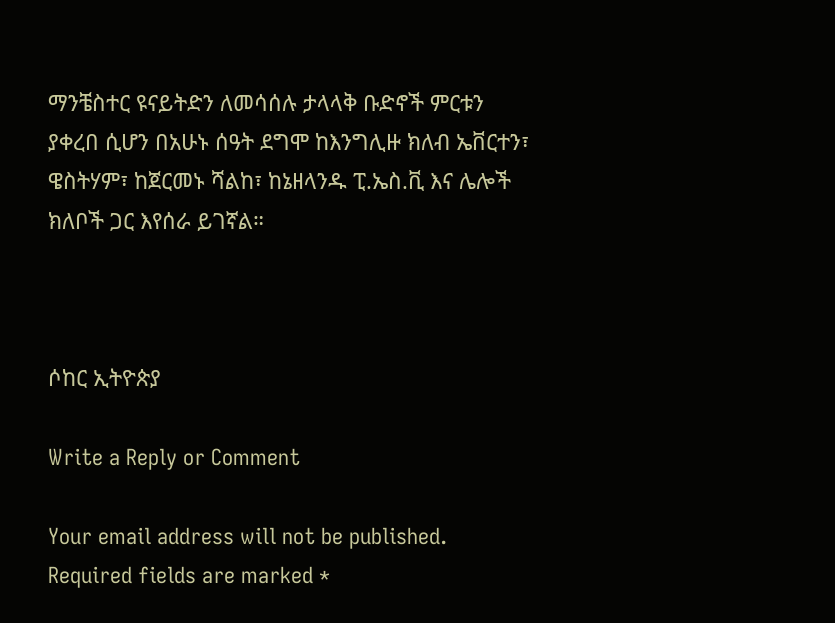ማንቼስተር ዩናይትድን ለመሳሰሉ ታላላቅ ቡድኖች ምርቱን ያቀረበ ሲሆን በአሁኑ ሰዓት ደግሞ ከእንግሊዙ ክለብ ኤቨርተን፣ ዌስትሃም፣ ከጀርመኑ ሻልከ፣ ከኔዘላንዱ ፒ.ኤስ.ቪ እና ሌሎች ክለቦች ጋር እየሰራ ይገኛል።



ሶከር ኢትዮጵያ

Write a Reply or Comment

Your email address will not be published. Required fields are marked *